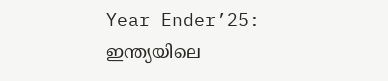Year Ender’25: ഇന്ത്യയിലെ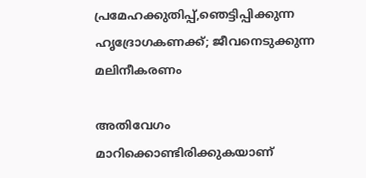പ്രമേഹക്കുതിപ്പ്,ഞെട്ടിപ്പിക്കുന്ന ഹൃദ്രോഗകണക്ക്; ജീവനെടുക്കുന്ന മലിനീകരണം

അതിവേഗം മാറിക്കൊണ്ടിരിക്കുകയാണ്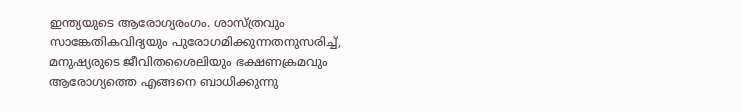ഇന്ത്യയുടെ ആരോഗ്യരംഗം. ശാസ്ത്രവും സാങ്കേതികവിദ്യയും പുരോഗമിക്കുന്നതനുസരിച്ച്, മനുഷ്യരുടെ ജീവിതശൈലിയും ഭക്ഷണക്രമവും ആരോഗ്യത്തെ എങ്ങനെ ബാധിക്കുന്നു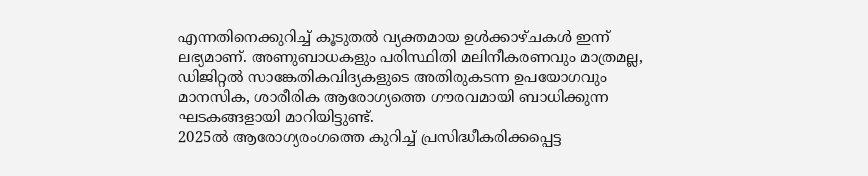എന്നതിനെക്കുറിച്ച് കൂടുതൽ വ്യക്തമായ ഉൾക്കാഴ്ചകൾ ഇന്ന് ലഭ്യമാണ്. അണുബാധകളും പരിസ്ഥിതി മലിനീകരണവും മാത്രമല്ല, ഡിജിറ്റൽ സാങ്കേതികവിദ്യകളുടെ അതിരുകടന്ന ഉപയോഗവും മാനസിക, ശാരീരിക ആരോഗ്യത്തെ ഗൗരവമായി ബാധിക്കുന്ന ഘടകങ്ങളായി മാറിയിട്ടുണ്ട്.
2025ൽ ആരോഗ്യരംഗത്തെ കുറിച്ച് പ്രസിദ്ധീകരിക്കപ്പെട്ട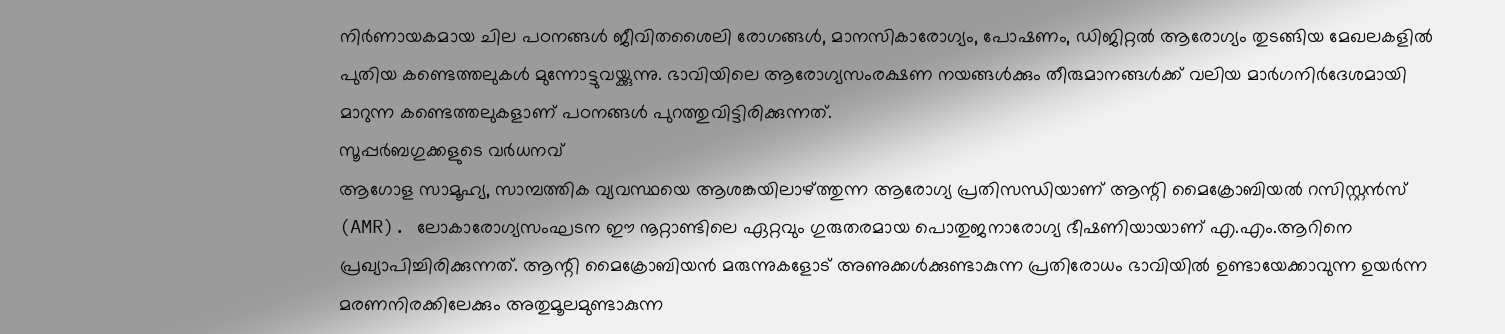നിർണായകമായ ചില പഠനങ്ങൾ ജീവിതശൈലി രോഗങ്ങൾ, മാനസികാരോഗ്യം, പോഷണം, ഡിജിറ്റൽ ആരോഗ്യം തുടങ്ങിയ മേഖലകളിൽ പുതിയ കണ്ടെത്തലുകൾ മുന്നോട്ടുവയ്ക്കുന്നു. ഭാവിയിലെ ആരോഗ്യസംരക്ഷണ നയങ്ങൾക്കും തീരുമാനങ്ങൾക്ക് വലിയ മാർഗനിർദേശമായി മാറുന്ന കണ്ടെത്തലുകളാണ് പഠനങ്ങൾ പുറത്തുവിട്ടിരിക്കുന്നത്.
സൂപ്പർബഗുക്കളുടെ വർധനവ്
ആഗോള സാമൂഹ്യ, സാമ്പത്തിക വ്യവസ്ഥയെ ആശങ്കയിലാഴ്ത്തുന്ന ആരോഗ്യ പ്രതിസന്ധിയാണ് ആന്റി മൈക്രോബിയൽ റസിസ്റ്റൻസ് (AMR). ലോകാരോഗ്യസംഘടന ഈ നൂറ്റാണ്ടിലെ ഏറ്റവും ഗുരുതരമായ പൊതുജനാരോഗ്യ ഭീഷണിയായാണ് എ.എം.ആറിനെ പ്രഖ്യാപിച്ചിരിക്കുന്നത്. ആന്റി മൈക്രോബിയൻ മരുന്നുകളോട് അണുക്കൾക്കുണ്ടാകുന്ന പ്രതിരോധം ഭാവിയിൽ ഉണ്ടായേക്കാവുന്ന ഉയർന്ന മരണനിരക്കിലേക്കും അതുമൂലമുണ്ടാകുന്ന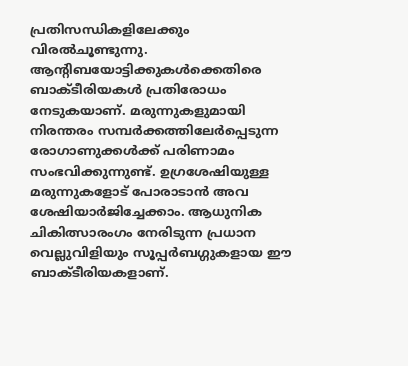പ്രതിസന്ധികളിലേക്കും വിരൽചൂണ്ടുന്നു.
ആന്റിബയോട്ടിക്കുകൾക്കെതിരെ ബാക്ടീരിയകൾ പ്രതിരോധം നേടുകയാണ്. മരുന്നുകളുമായി നിരന്തരം സമ്പർക്കത്തിലേർപ്പെടുന്ന രോഗാണുക്കൾക്ക് പരിണാമം സംഭവിക്കുന്നുണ്ട്. ഉഗ്രശേഷിയുള്ള മരുന്നുകളോട് പോരാടാൻ അവ ശേഷിയാർജിച്ചേക്കാം. ആധുനിക ചികിത്സാരംഗം നേരിടുന്ന പ്രധാന വെല്ലുവിളിയും സൂപ്പർബഗ്ഗുകളായ ഈ ബാക്ടീരിയകളാണ്.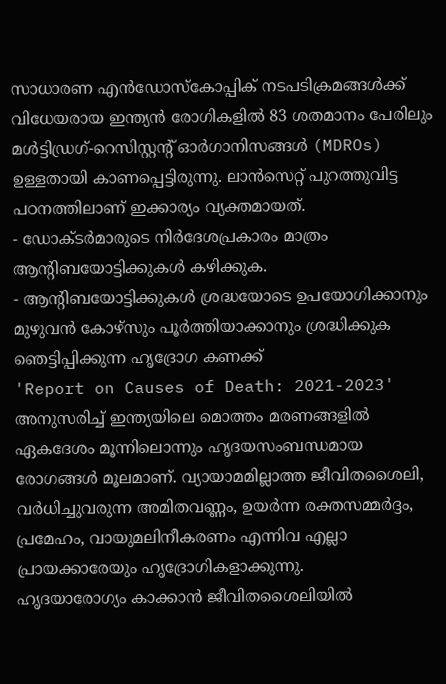സാധാരണ എൻഡോസ്കോപ്പിക് നടപടിക്രമങ്ങൾക്ക് വിധേയരായ ഇന്ത്യൻ രോഗികളിൽ 83 ശതമാനം പേരിലും മൾട്ടിഡ്രഗ്-റെസിസ്റ്റന്റ് ഓർഗാനിസങ്ങൾ (MDROs) ഉള്ളതായി കാണപ്പെട്ടിരുന്നു. ലാൻസെറ്റ് പുറത്തുവിട്ട പഠനത്തിലാണ് ഇക്കാര്യം വ്യക്തമായത്.
- ഡോക്ടർമാരുടെ നിർദേശപ്രകാരം മാത്രം ആന്റിബയോട്ടിക്കുകൾ കഴിക്കുക.
- ആന്റിബയോട്ടിക്കുകൾ ശ്രദ്ധയോടെ ഉപയോഗിക്കാനും മുഴുവൻ കോഴ്സും പൂർത്തിയാക്കാനും ശ്രദ്ധിക്കുക
ഞെട്ടിപ്പിക്കുന്ന ഹൃദ്രോഗ കണക്ക്
'Report on Causes of Death: 2021-2023' അനുസരിച്ച് ഇന്ത്യയിലെ മൊത്തം മരണങ്ങളിൽ ഏകദേശം മൂന്നിലൊന്നും ഹൃദയസംബന്ധമായ രോഗങ്ങൾ മൂലമാണ്. വ്യായാമമില്ലാത്ത ജീവിതശൈലി, വർധിച്ചുവരുന്ന അമിതവണ്ണം, ഉയർന്ന രക്തസമ്മർദ്ദം, പ്രമേഹം, വായുമലിനീകരണം എന്നിവ എല്ലാ പ്രായക്കാരേയും ഹൃദ്രോഗികളാക്കുന്നു.
ഹൃദയാരോഗ്യം കാക്കാൻ ജീവിതശൈലിയിൽ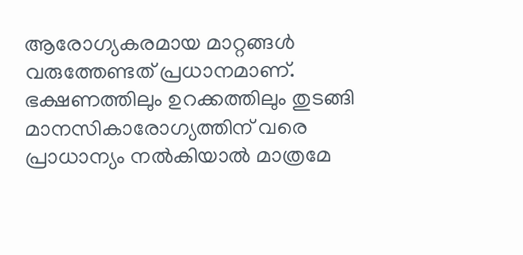ആരോഗ്യകരമായ മാറ്റങ്ങൾ വരുത്തേണ്ടത് പ്രധാനമാണ്. ഭക്ഷണത്തിലും ഉറക്കത്തിലും തുടങ്ങി മാനസികാരോഗ്യത്തിന് വരെ പ്രാധാന്യം നൽകിയാൽ മാത്രമേ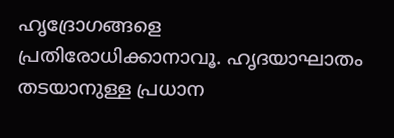ഹൃദ്രോഗങ്ങളെ പ്രതിരോധിക്കാനാവൂ. ഹൃദയാഘാതം തടയാനുള്ള പ്രധാന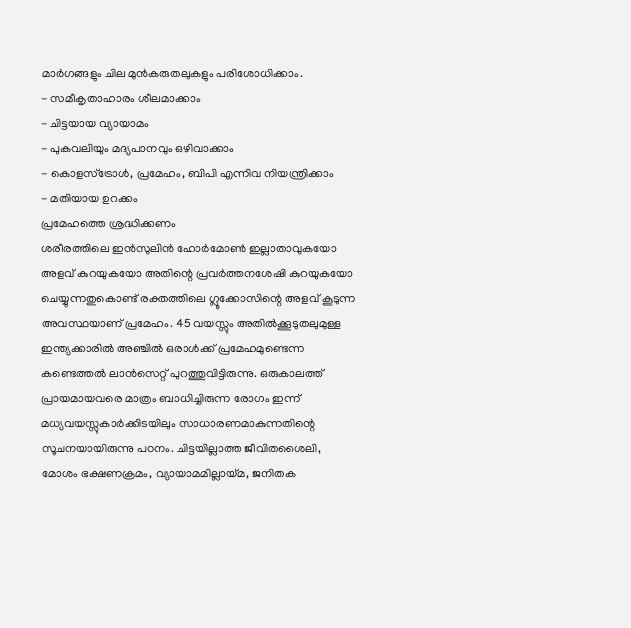മാർഗങ്ങളും ചില മുൻകരുതലുകളും പരിശോധിക്കാം.
- സമീകൃതാഹാരം ശീലമാക്കാം
- ചിട്ടയായ വ്യായാമം
- പുകവലിയും മദ്യപാനവും ഒഴിവാക്കാം
- കൊളസ്ട്രോൾ, പ്രമേഹം, ബിപി എന്നിവ നിയന്ത്രിക്കാം
- മതിയായ ഉറക്കം
പ്രമേഹത്തെ ശ്രദ്ധിക്കണം
ശരീരത്തിലെ ഇൻസുലിൻ ഹോർമോൺ ഇല്ലാതാവുകയോ അളവ് കുറയുകയോ അതിന്റെ പ്രവർത്തനശേഷി കുറയുകയോ ചെയ്യുന്നതുകൊണ്ട് രക്തത്തിലെ ഗ്ലൂക്കോസിന്റെ അളവ് കൂടുന്ന അവസ്ഥയാണ് പ്രമേഹം. 45 വയസ്സും അതിൽക്കൂടുതലുമുള്ള ഇന്ത്യക്കാരിൽ അഞ്ചിൽ ഒരാൾക്ക് പ്രമേഹമുണ്ടെന്ന കണ്ടെത്തൽ ലാൻസെറ്റ് പുറത്തുവിട്ടിരുന്നു. ഒരുകാലത്ത് പ്രായമായവരെ മാത്രം ബാധിച്ചിരുന്ന രോഗം ഇന്ന് മധ്യവയസ്സുകാർക്കിടയിലും സാധാരണമാകുന്നതിന്റെ സൂചനയായിരുന്നു പഠനം. ചിട്ടയില്ലാത്ത ജീവിതശൈലി, മോശം ഭക്ഷണക്രമം, വ്യായാമമില്ലായ്മ, ജനിതക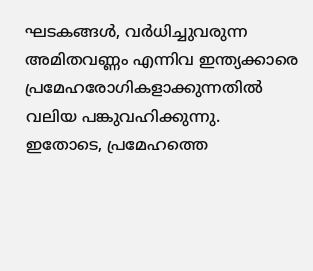ഘടകങ്ങൾ, വർധിച്ചുവരുന്ന അമിതവണ്ണം എന്നിവ ഇന്ത്യക്കാരെ പ്രമേഹരോഗികളാക്കുന്നതിൽ വലിയ പങ്കുവഹിക്കുന്നു.
ഇതോടെ, പ്രമേഹത്തെ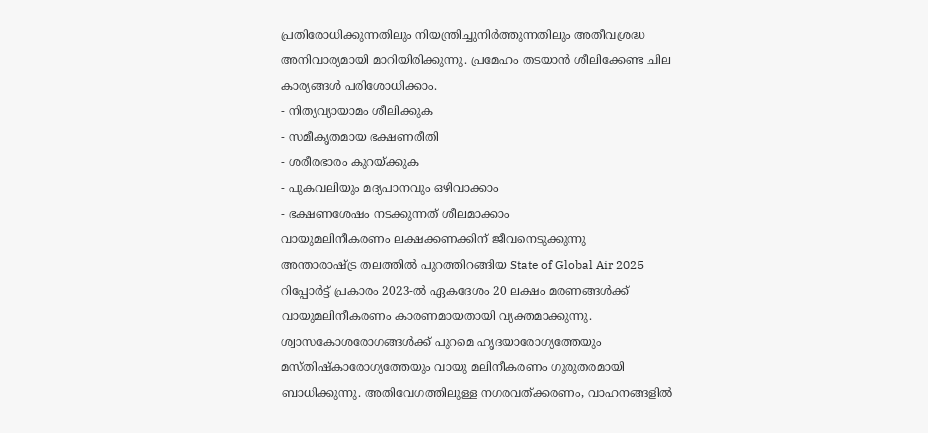പ്രതിരോധിക്കുന്നതിലും നിയന്ത്രിച്ചുനിർത്തുന്നതിലും അതീവശ്രദ്ധ അനിവാര്യമായി മാറിയിരിക്കുന്നു. പ്രമേഹം തടയാൻ ശീലിക്കേണ്ട ചില കാര്യങ്ങൾ പരിശോധിക്കാം.
- നിത്യവ്യായാമം ശീലിക്കുക
- സമീകൃതമായ ഭക്ഷണരീതി
- ശരീരഭാരം കുറയ്ക്കുക
- പുകവലിയും മദ്യപാനവും ഒഴിവാക്കാം
- ഭക്ഷണശേഷം നടക്കുന്നത് ശീലമാക്കാം
വായുമലിനീകരണം ലക്ഷക്കണക്കിന് ജീവനെടുക്കുന്നു
അന്താരാഷ്ട്ര തലത്തിൽ പുറത്തിറങ്ങിയ State of Global Air 2025 റിപ്പോർട്ട് പ്രകാരം 2023-ൽ ഏകദേശം 20 ലക്ഷം മരണങ്ങൾക്ക് വായുമലിനീകരണം കാരണമായതായി വ്യക്തമാക്കുന്നു. ശ്വാസകോശരോഗങ്ങൾക്ക് പുറമെ ഹൃദയാരോഗ്യത്തേയും മസ്തിഷ്കാരോഗ്യത്തേയും വായു മലിനീകരണം ഗുരുതരമായി ബാധിക്കുന്നു. അതിവേഗത്തിലുള്ള നഗരവത്ക്കരണം, വാഹനങ്ങളിൽ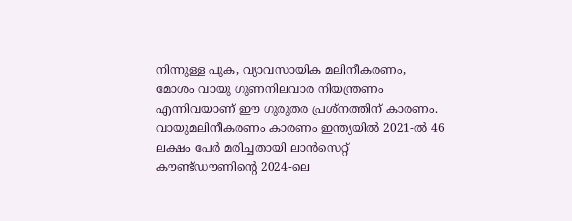നിന്നുള്ള പുക, വ്യാവസായിക മലിനീകരണം, മോശം വായു ഗുണനിലവാര നിയന്ത്രണം എന്നിവയാണ് ഈ ഗുരുതര പ്രശ്നത്തിന് കാരണം.
വായുമലിനീകരണം കാരണം ഇന്ത്യയിൽ 2021-ൽ 46 ലക്ഷം പേർ മരിച്ചതായി ലാൻസെറ്റ് കൗണ്ട്ഡൗണിന്റെ 2024-ലെ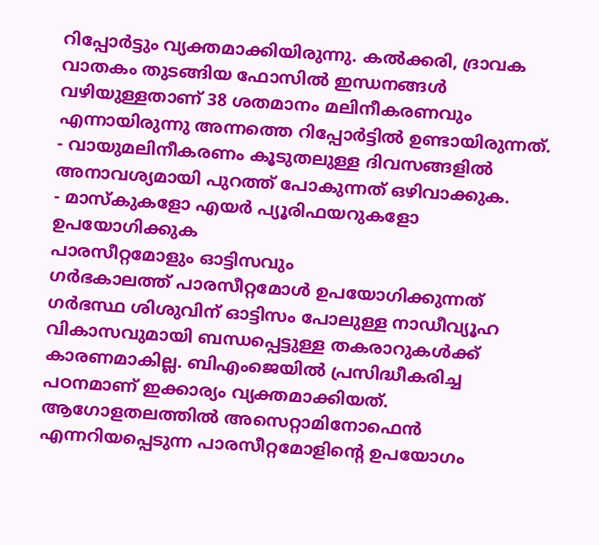റിപ്പോർട്ടും വ്യക്തമാക്കിയിരുന്നു. കൽക്കരി, ദ്രാവക വാതകം തുടങ്ങിയ ഫോസിൽ ഇന്ധനങ്ങൾ വഴിയുള്ളതാണ് 38 ശതമാനം മലിനീകരണവും എന്നായിരുന്നു അന്നത്തെ റിപ്പോർട്ടിൽ ഉണ്ടായിരുന്നത്.
- വായുമലിനീകരണം കൂടുതലുള്ള ദിവസങ്ങളിൽ അനാവശ്യമായി പുറത്ത് പോകുന്നത് ഒഴിവാക്കുക.
- മാസ്കുകളോ എയർ പ്യൂരിഫയറുകളോ ഉപയോഗിക്കുക
പാരസീറ്റമോളും ഓട്ടിസവും
ഗർഭകാലത്ത് പാരസീറ്റമോൾ ഉപയോഗിക്കുന്നത് ഗർഭസ്ഥ ശിശുവിന് ഓട്ടിസം പോലുള്ള നാഡീവ്യൂഹ വികാസവുമായി ബന്ധപ്പെട്ടുള്ള തകരാറുകൾക്ക് കാരണമാകില്ല. ബിഎംജെയിൽ പ്രസിദ്ധീകരിച്ച പഠനമാണ് ഇക്കാര്യം വ്യക്തമാക്കിയത്. ആഗോളതലത്തിൽ അസെറ്റാമിനോഫെൻ എന്നറിയപ്പെടുന്ന പാരസീറ്റമോളിന്റെ ഉപയോഗം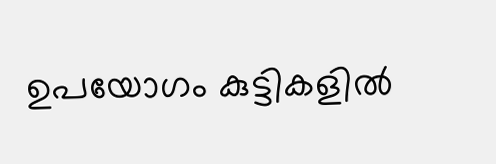ഉപയോഗം കുട്ടികളിൽ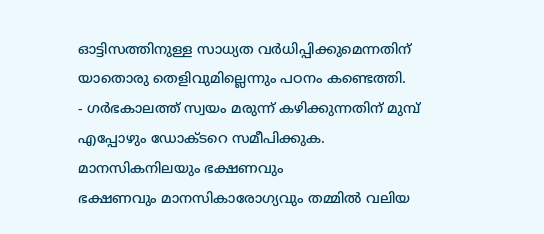ഓട്ടിസത്തിനുള്ള സാധ്യത വർധിപ്പിക്കുമെന്നതിന് യാതൊരു തെളിവുമില്ലെന്നും പഠനം കണ്ടെത്തി.
- ഗർഭകാലത്ത് സ്വയം മരുന്ന് കഴിക്കുന്നതിന് മുമ്പ് എപ്പോഴും ഡോക്ടറെ സമീപിക്കുക.
മാനസികനിലയും ഭക്ഷണവും
ഭക്ഷണവും മാനസികാരോഗ്യവും തമ്മിൽ വലിയ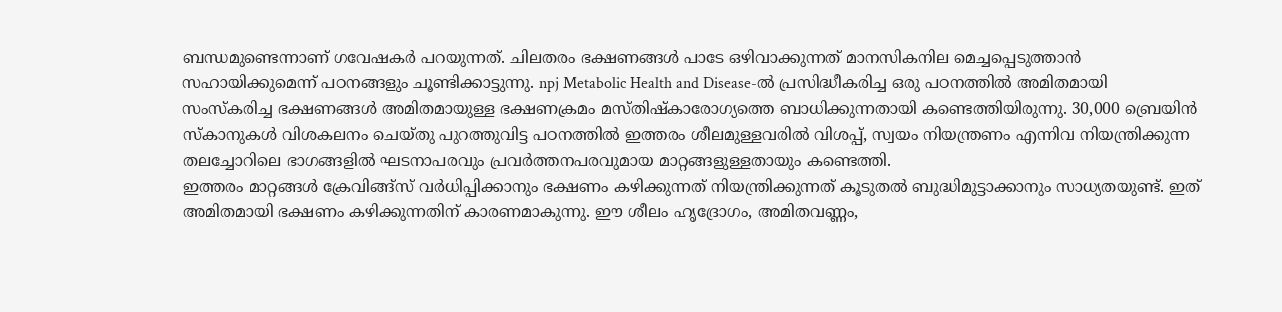ബന്ധമുണ്ടെന്നാണ് ഗവേഷകർ പറയുന്നത്. ചിലതരം ഭക്ഷണങ്ങൾ പാടേ ഒഴിവാക്കുന്നത് മാനസികനില മെച്ചപ്പെടുത്താൻ സഹായിക്കുമെന്ന് പഠനങ്ങളും ചൂണ്ടിക്കാട്ടുന്നു. npj Metabolic Health and Disease-ൽ പ്രസിദ്ധീകരിച്ച ഒരു പഠനത്തിൽ അമിതമായി സംസ്കരിച്ച ഭക്ഷണങ്ങൾ അമിതമായുള്ള ഭക്ഷണക്രമം മസ്തിഷ്കാരോഗ്യത്തെ ബാധിക്കുന്നതായി കണ്ടെത്തിയിരുന്നു. 30,000 ബ്രെയിൻ സ്കാനുകൾ വിശകലനം ചെയ്തു പുറത്തുവിട്ട പഠനത്തിൽ ഇത്തരം ശീലമുള്ളവരിൽ വിശപ്പ്, സ്വയം നിയന്ത്രണം എന്നിവ നിയന്ത്രിക്കുന്ന തലച്ചോറിലെ ഭാഗങ്ങളിൽ ഘടനാപരവും പ്രവർത്തനപരവുമായ മാറ്റങ്ങളുള്ളതായും കണ്ടെത്തി.
ഇത്തരം മാറ്റങ്ങൾ ക്രേവിങ്ങ്സ് വർധിപ്പിക്കാനും ഭക്ഷണം കഴിക്കുന്നത് നിയന്ത്രിക്കുന്നത് കൂടുതൽ ബുദ്ധിമുട്ടാക്കാനും സാധ്യതയുണ്ട്. ഇത് അമിതമായി ഭക്ഷണം കഴിക്കുന്നതിന് കാരണമാകുന്നു. ഈ ശീലം ഹൃദ്രോഗം, അമിതവണ്ണം,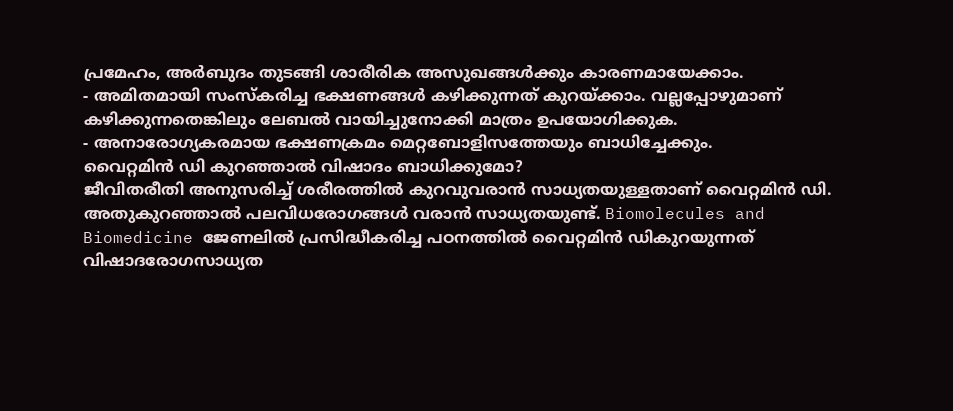പ്രമേഹം, അർബുദം തുടങ്ങി ശാരീരിക അസുഖങ്ങൾക്കും കാരണമായേക്കാം.
- അമിതമായി സംസ്കരിച്ച ഭക്ഷണങ്ങൾ കഴിക്കുന്നത് കുറയ്ക്കാം. വല്ലപ്പോഴുമാണ് കഴിക്കുന്നതെങ്കിലും ലേബൽ വായിച്ചുനോക്കി മാത്രം ഉപയോഗിക്കുക.
- അനാരോഗ്യകരമായ ഭക്ഷണക്രമം മെറ്റബോളിസത്തേയും ബാധിച്ചേക്കും.
വൈറ്റമിൻ ഡി കുറഞ്ഞാൽ വിഷാദം ബാധിക്കുമോ?
ജീവിതരീതി അനുസരിച്ച് ശരീരത്തിൽ കുറവുവരാൻ സാധ്യതയുള്ളതാണ് വൈറ്റമിൻ ഡി. അതുകുറഞ്ഞാൽ പലവിധരോഗങ്ങൾ വരാൻ സാധ്യതയുണ്ട്. Biomolecules and Biomedicine ജേണലിൽ പ്രസിദ്ധീകരിച്ച പഠനത്തിൽ വൈറ്റമിൻ ഡികുറയുന്നത് വിഷാദരോഗസാധ്യത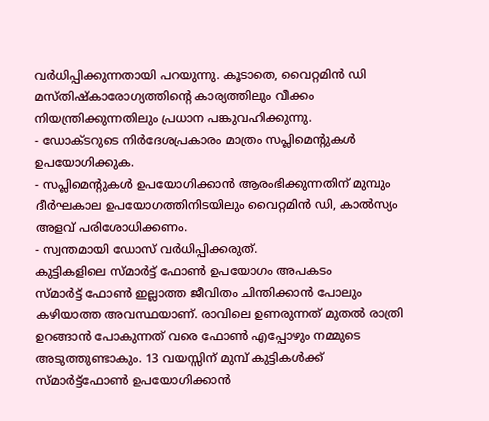വർധിപ്പിക്കുന്നതായി പറയുന്നു. കൂടാതെ, വൈറ്റമിൻ ഡി മസ്തിഷ്കാരോഗ്യത്തിന്റെ കാര്യത്തിലും വീക്കം നിയന്ത്രിക്കുന്നതിലും പ്രധാന പങ്കുവഹിക്കുന്നു.
- ഡോക്ടറുടെ നിർദേശപ്രകാരം മാത്രം സപ്ലിമെൻ്റുകൾ ഉപയോഗിക്കുക.
- സപ്ലിമെൻ്റുകൾ ഉപയോഗിക്കാൻ ആരംഭിക്കുന്നതിന് മുമ്പും ദീർഘകാല ഉപയോഗത്തിനിടയിലും വൈറ്റമിൻ ഡി, കാൽസ്യം അളവ് പരിശോധിക്കണം.
- സ്വന്തമായി ഡോസ് വർധിപ്പിക്കരുത്.
കുട്ടികളിലെ സ്മാർട്ട് ഫോൺ ഉപയോഗം അപകടം
സ്മാർട്ട് ഫോൺ ഇല്ലാത്ത ജീവിതം ചിന്തിക്കാൻ പോലും കഴിയാത്ത അവസ്ഥയാണ്. രാവിലെ ഉണരുന്നത് മുതൽ രാത്രി ഉറങ്ങാൻ പോകുന്നത് വരെ ഫോൺ എപ്പോഴും നമ്മുടെ അടുത്തുണ്ടാകും. 13 വയസ്സിന് മുമ്പ് കുട്ടികൾക്ക് സ്മാർട്ട്ഫോൺ ഉപയോഗിക്കാൻ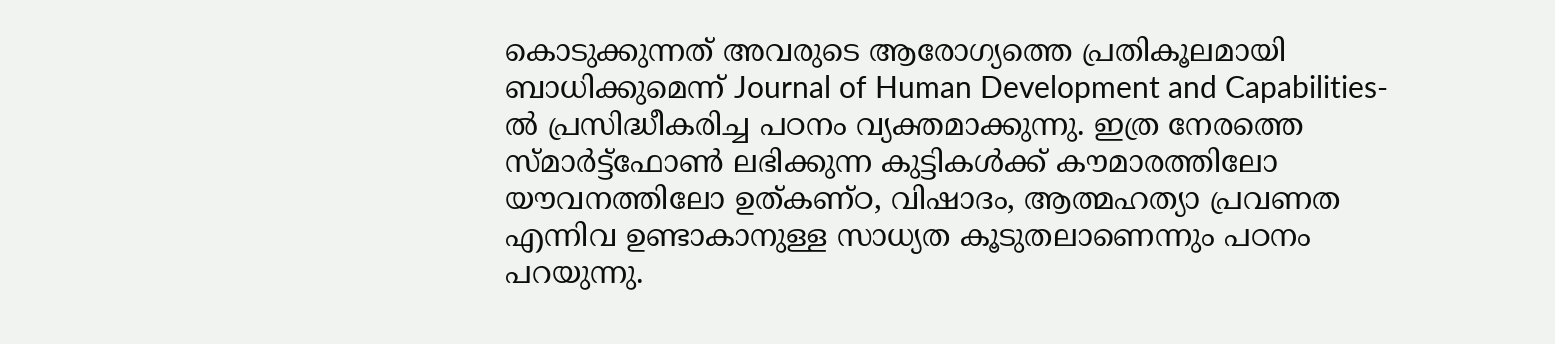കൊടുക്കുന്നത് അവരുടെ ആരോഗ്യത്തെ പ്രതികൂലമായി ബാധിക്കുമെന്ന് Journal of Human Development and Capabilities-ൽ പ്രസിദ്ധീകരിച്ച പഠനം വ്യക്തമാക്കുന്നു. ഇത്ര നേരത്തെ സ്മാർട്ട്ഫോൺ ലഭിക്കുന്ന കുട്ടികൾക്ക് കൗമാരത്തിലോ യൗവനത്തിലോ ഉത്കണ്ഠ, വിഷാദം, ആത്മഹത്യാ പ്രവണത എന്നിവ ഉണ്ടാകാനുള്ള സാധ്യത കൂടുതലാണെന്നും പഠനം പറയുന്നു.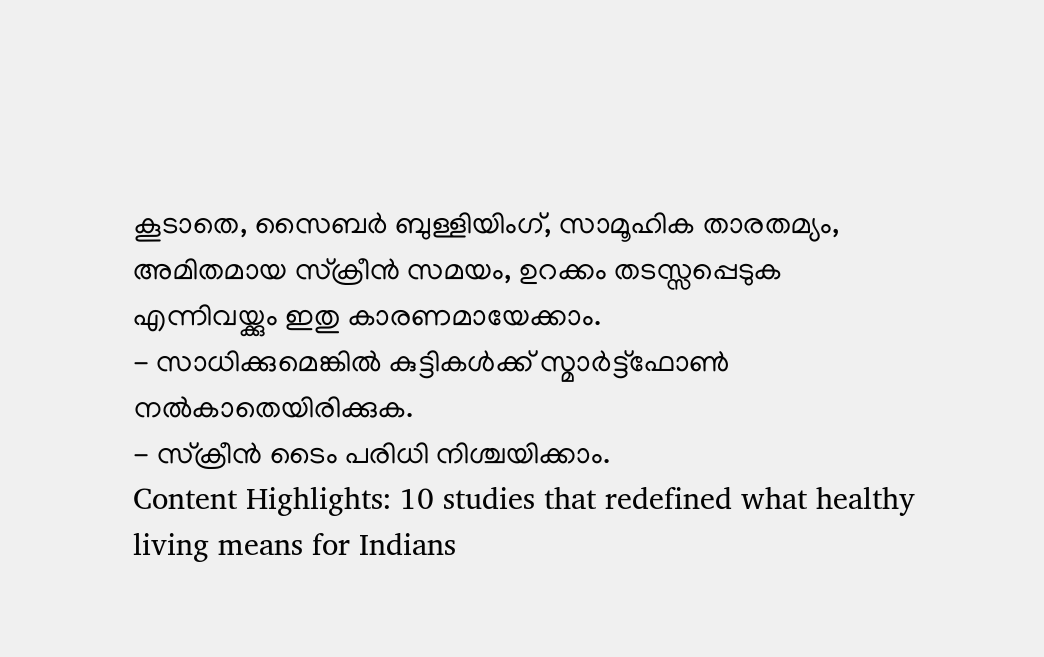കൂടാതെ, സൈബർ ബുള്ളിയിംഗ്, സാമൂഹിക താരതമ്യം, അമിതമായ സ്ക്രീൻ സമയം, ഉറക്കം തടസ്സപ്പെടുക എന്നിവയ്ക്കും ഇതു കാരണമായേക്കാം.
- സാധിക്കുമെങ്കിൽ കുട്ടികൾക്ക് സ്മാർട്ട്ഫോൺ നൽകാതെയിരിക്കുക.
- സ്ക്രീൻ ടൈം പരിധി നിശ്ചയിക്കാം.
Content Highlights: 10 studies that redefined what healthy living means for Indians